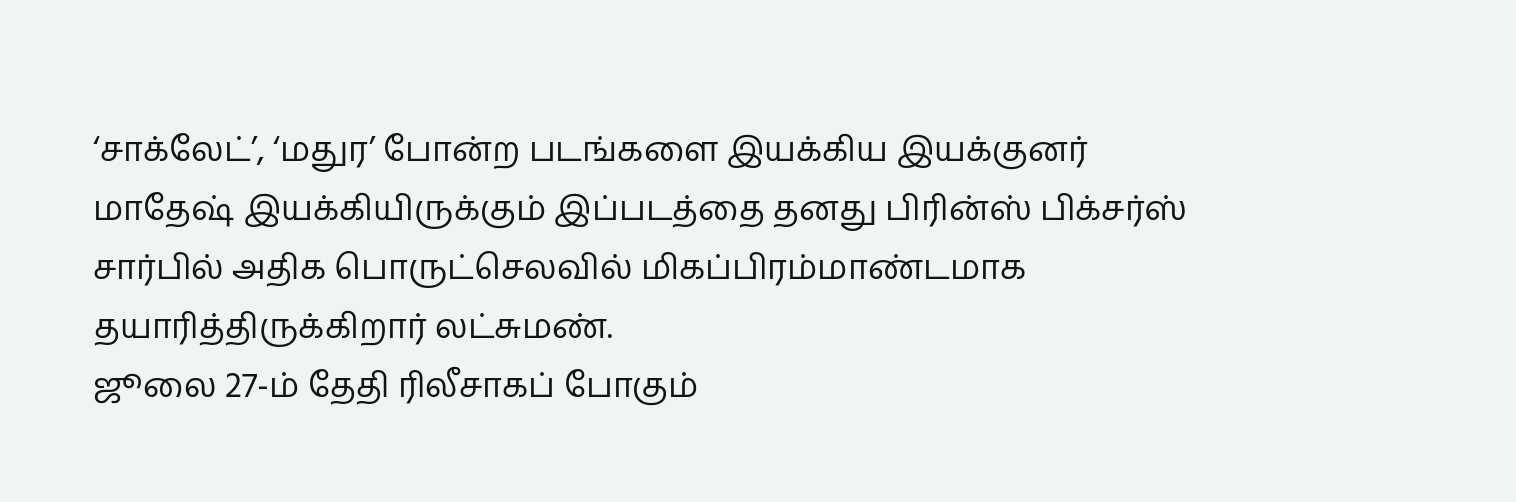‘சாக்லேட்’, ‘மதுர’ போன்ற படங்களை இயக்கிய இயக்குனர் மாதேஷ் இயக்கியிருக்கும் இப்படத்தை தனது பிரின்ஸ் பிக்சர்ஸ் சார்பில் அதிக பொருட்செலவில் மிகப்பிரம்மாண்டமாக தயாரித்திருக்கிறார் லட்சுமண்.
ஜூலை 27-ம் தேதி ரிலீசாகப் போகும்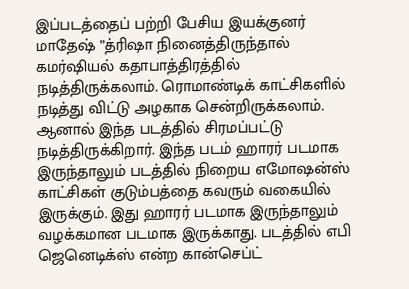இப்படத்தைப் பற்றி பேசிய இயக்குனர் மாதேஷ் ”த்ரிஷா நினைத்திருந்தால் கமர்ஷியல் கதாபாத்திரத்தில் நடித்திருக்கலாம். ரொமாண்டிக் காட்சிகளில் நடித்து விட்டு அழகாக சென்றிருக்கலாம்.
ஆனால் இந்த படத்தில் சிரமப்பட்டு நடித்திருக்கிறார். இந்த படம் ஹாரர் படமாக இருந்தாலும் படத்தில் நிறைய எமோஷன்ஸ் காட்சிகள் குடும்பத்தை கவரும் வகையில் இருக்கும். இது ஹாரர் படமாக இருந்தாலும் வழக்கமான படமாக இருக்காது. படத்தில் எபி ஜெனெடிக்ஸ் என்ற கான்செப்ட்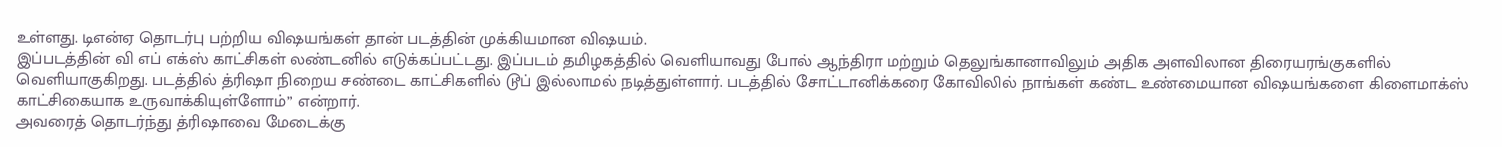உள்ளது. டிஎன்ஏ தொடர்பு பற்றிய விஷயங்கள் தான் படத்தின் முக்கியமான விஷயம்.
இப்படத்தின் வி எப் எக்ஸ் காட்சிகள் லண்டனில் எடுக்கப்பட்டது. இப்படம் தமிழகத்தில் வெளியாவது போல் ஆந்திரா மற்றும் தெலுங்கானாவிலும் அதிக அளவிலான திரையரங்குகளில் வெளியாகுகிறது. படத்தில் த்ரிஷா நிறைய சண்டை காட்சிகளில் டூப் இல்லாமல் நடித்துள்ளார். படத்தில் சோட்டானிக்கரை கோவிலில் நாங்கள் கண்ட உண்மையான விஷயங்களை கிளைமாக்ஸ் காட்சிகையாக உருவாக்கியுள்ளோம்” என்றார்.
அவரைத் தொடர்ந்து த்ரிஷாவை மேடைக்கு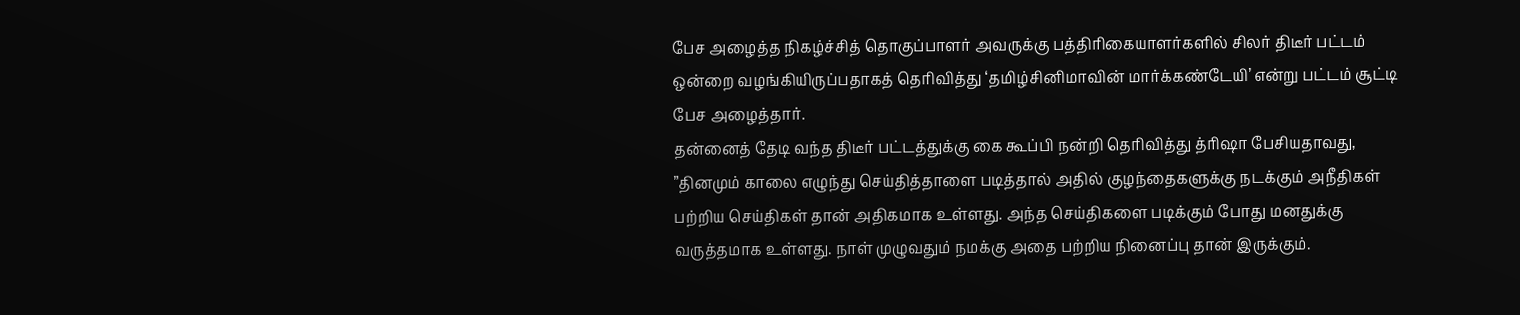பேச அழைத்த நிகழ்ச்சித் தொகுப்பாளர் அவருக்கு பத்திரிகையாளர்களில் சிலர் திடீர் பட்டம் ஒன்றை வழங்கியிருப்பதாகத் தெரிவித்து ‘தமிழ்சினிமாவின் மார்க்கண்டேயி’ என்று பட்டம் சூட்டி பேச அழைத்தார்.
தன்னைத் தேடி வந்த திடீர் பட்டத்துக்கு கை கூப்பி நன்றி தெரிவித்து த்ரிஷா பேசியதாவது, ”தினமும் காலை எழுந்து செய்தித்தாளை படித்தால் அதில் குழந்தைகளுக்கு நடக்கும் அநீதிகள் பற்றிய செய்திகள் தான் அதிகமாக உள்ளது. அந்த செய்திகளை படிக்கும் போது மனதுக்கு வருத்தமாக உள்ளது. நாள் முழுவதும் நமக்கு அதை பற்றிய நினைப்பு தான் இருக்கும்.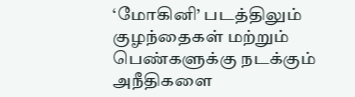‘மோகினி’ படத்திலும் குழந்தைகள் மற்றும் பெண்களுக்கு நடக்கும் அநீதிகளை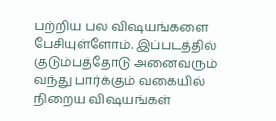பற்றிய பல விஷயங்களை பேசியுள்ளோம். இப்படத்தில் குடும்பத்தோடு அனைவரும் வந்து பார்க்கும் வகையில் நிறைய விஷயங்கள்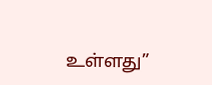உள்ளது”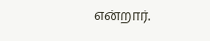என்றார்.